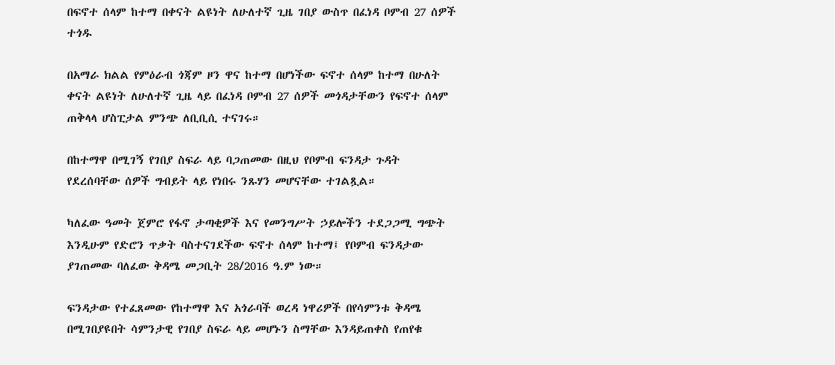በፍኖተ ሰላም ከተማ በቀናት ልዩነት ለሁለተኛ ጊዜ ገበያ ውስጥ በፈነዳ ቦምብ 27 ሰዎች ተጎዱ

በአማራ ክልል የምዕራብ ጎጃም ዞን ዋና ከተማ በሆነችው ፍኖተ ሰላም ከተማ በሁለት ቀናት ልዩነት ለሁለተኛ ጊዜ ላይ በፈነዳ ቦምብ 27 ሰዎች መጎዳታቸውን የፍኖተ ሰላም ጠቅላላ ሆስፒታል ምንጭ ለቢቢሲ ተናገሩ።

በከተማዋ በሚገኝ የገበያ ስፍራ ላይ ባጋጠመው በዚህ የቦምብ ፍንዳታ ጉዳት የደረሰባቸው ሰዎች ግብይት ላይ የነበሩ ንጹሃን መሆናቸው ተገልጿል።

ካለፈው ዓመት ጀምሮ የፋኖ ታጣቂዎች እና የመንግሥት ኃይሎችን ተደጋጋሚ ግጭት እንዲሁም የድሮን ጥቃት ባስተናገደችው ፍኖተ ሰላም ከተማ፤ የቦምብ ፍንዳታው ያገጠመው ባለፈው ቅዳሜ መጋቢት 28/2016 ዓ.ም ነው።

ፍንዳታው የተፈጸመው የከተማዋ እና አጎራባች ወረዳ ነዋሪዎች በየሳምንቱ ቅዳሜ በሚገበያዩበት ሳምንታዊ የገበያ ስፍራ ላይ መሆኑን ስማቸው እንዳይጠቀስ የጠየቁ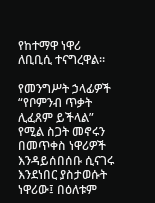የከተማዋ ነዋሪ ለቢቢሲ ተናግረዋል።

የመንግሥት ኃላፊዎች “የቦምንብ ጥቃት ሊፈጸም ይችላል” የሚል ስጋት መኖሩን በመጥቀስ ነዋሪዎች እንዳይሰበሰቡ ሲናገሩ እንደነበር ያስታወሱት ነዋሪው፤ በዕለቱም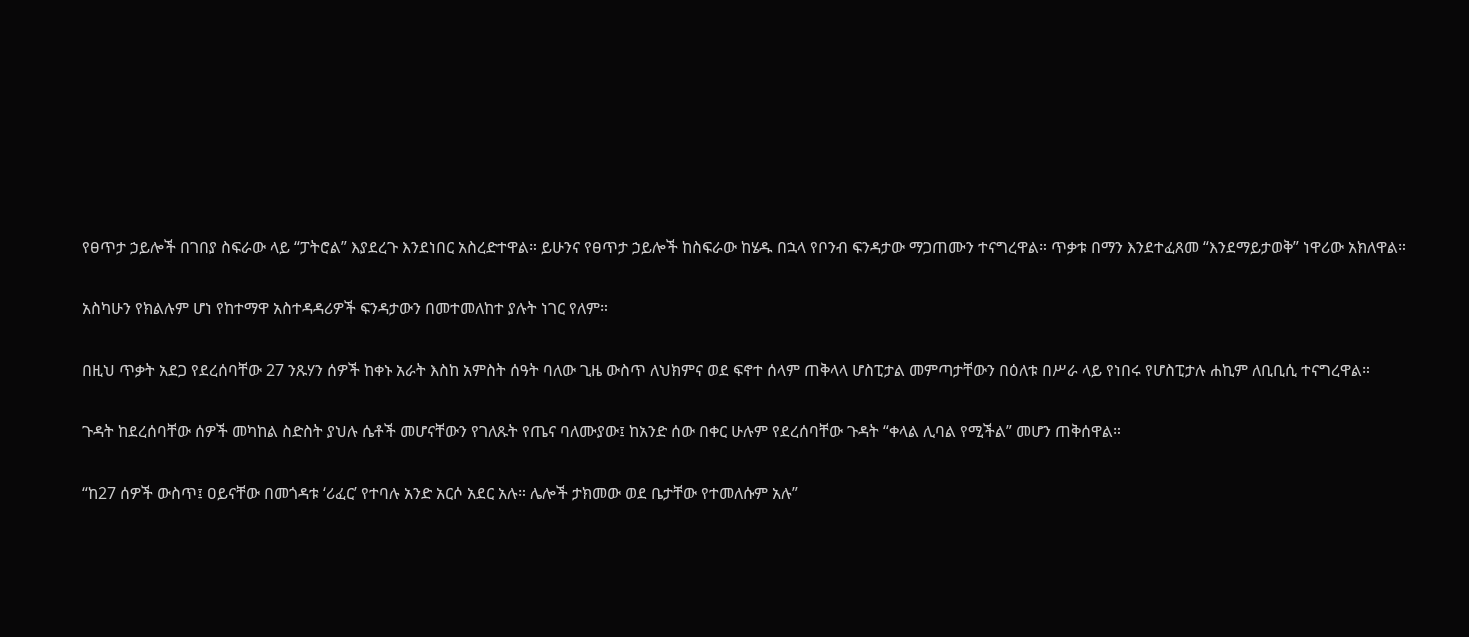የፀጥታ ኃይሎች በገበያ ስፍራው ላይ “ፓትሮል” እያደረጉ እንደነበር አስረድተዋል። ይሁንና የፀጥታ ኃይሎች ከስፍራው ከሄዱ በኋላ የቦንብ ፍንዳታው ማጋጠሙን ተናግረዋል። ጥቃቱ በማን እንደተፈጸመ “እንደማይታወቅ” ነዋሪው አክለዋል።

አስካሁን የክልሉም ሆነ የከተማዋ አስተዳዳሪዎች ፍንዳታውን በመተመለከተ ያሉት ነገር የለም።

በዚህ ጥቃት አደጋ የደረሰባቸው 27 ንጹሃን ሰዎች ከቀኑ አራት እስከ አምስት ሰዓት ባለው ጊዜ ውስጥ ለህክምና ወደ ፍኖተ ሰላም ጠቅላላ ሆስፒታል መምጣታቸውን በዕለቱ በሥራ ላይ የነበሩ የሆስፒታሉ ሐኪም ለቢቢሲ ተናግረዋል።

ጉዳት ከደረሰባቸው ሰዎች መካከል ስድስት ያህሉ ሴቶች መሆናቸውን የገለጹት የጤና ባለሙያው፤ ከአንድ ሰው በቀር ሁሉም የደረሰባቸው ጉዳት “ቀላል ሊባል የሚችል” መሆን ጠቅሰዋል።

“ከ27 ሰዎች ውስጥ፤ ዐይናቸው በመጎዳቱ ‘ሪፈር’ የተባሉ አንድ አርሶ አደር አሉ። ሌሎች ታክመው ወደ ቤታቸው የተመለሱም አሉ”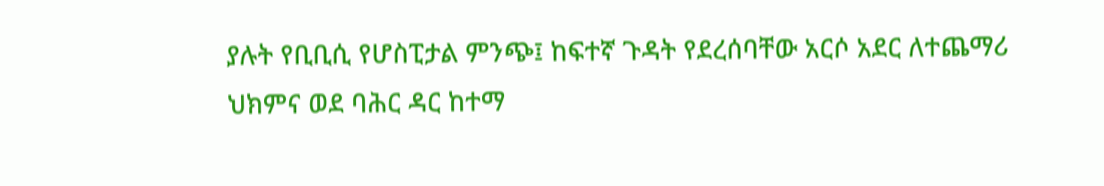ያሉት የቢቢሲ የሆስፒታል ምንጭ፤ ከፍተኛ ጉዳት የደረሰባቸው አርሶ አደር ለተጨማሪ ህክምና ወደ ባሕር ዳር ከተማ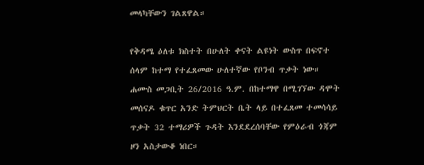መላካቸውን ገልጸዋል።

የቅዳሜ ዕለቱ ክስተት በሁለት ቀናት ልዩነት ውስጥ በፍኖተ ሰላም ከተማ የተፈጸመው ሁለተኛው የቦንብ ጥቃት ነው። ሐሙስ መጋቢት 26/2016 ዓ.ም. በከተማዋ በሚገኘው ዳሞት መሰናዶ ቁጥር አንድ ትምህርት ቤት ላይ በተፈጸመ ተመሳሳይ ጥቃት 32 ተማሪዎች ጉዳት እንደደረሰባቸው የምዕራብ ጎጃም ዞን አስታውቆ ነበር።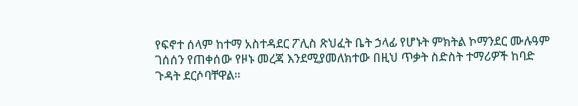የፍኖተ ሰላም ከተማ አስተዳደር ፖሊስ ጽህፈት ቤት ኃላፊ የሆኑት ምክትል ኮማንደር ሙሉዓም ገሰሰን የጠቀሰው የዞኑ መረጃ እንደሚያመለክተው በዚህ ጥቃት ስድስት ተማሪዎች ከባድ ጉዳት ደርሶባቸዋል።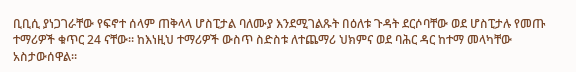ቢቢሲ ያነጋገራቸው የፍኖተ ሰላም ጠቅላላ ሆስፒታል ባለሙያ እንደሚገልጹት በዕለቱ ጉዳት ደርሶባቸው ወደ ሆስፒታሉ የመጡ ተማሪዎች ቁጥር 24 ናቸው። ከእነዚህ ተማሪዎች ውስጥ ስድስቱ ለተጨማሪ ህክምና ወደ ባሕር ዳር ከተማ መላካቸው አስታውሰዋል።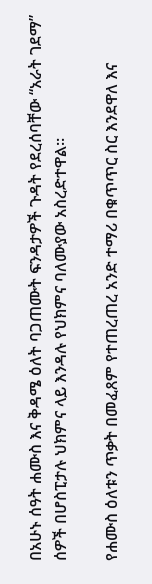በአሁኑ ሰዓት ሐሙስ እና ቅዳሜ ዕለት ባጋጠሙት ፍንዳታዎች ጉዳት የደረሰባቸው “አራት ገደማ” ሰዎች በሆስፒታሉ ህክምና ላይ እንዳሉ የህክምና ባለሙያው አስረድተዋል።

የሐሙስ ዕለቱን ጥቃት በመፈጸም የተጠረጠረ አንድ ተማሪ በቁጥጥር ስር እንደዋለ እና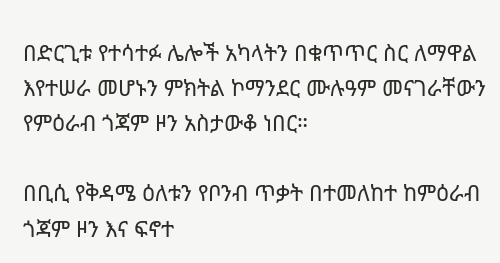በድርጊቱ የተሳተፉ ሌሎች አካላትን በቁጥጥር ስር ለማዋል እየተሠራ መሆኑን ምክትል ኮማንደር ሙሉዓም መናገራቸውን የምዕራብ ጎጃም ዞን አስታውቆ ነበር።

በቢሲ የቅዳሜ ዕለቱን የቦንብ ጥቃት በተመለከተ ከምዕራብ ጎጃም ዞን እና ፍኖተ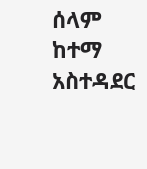ሰላም ከተማ አስተዳደር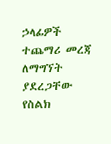ኃላፊዎች ተጨማሪ መረጃ ለማግኘት ያደረጋቸው የስልክ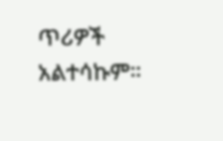ጥሪዎች አልተሳኩም።